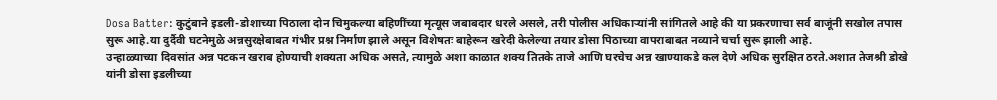Dosa Batter: कुटुंबाने इडली-डोशाच्या पिठाला दोन चिमुकल्या बहिणींच्या मृत्यूस जबाबदार धरले असले, तरी पोलीस अधिकाऱ्यांनी सांगितले आहे की या प्रकरणाचा सर्व बाजूंनी सखोल तपास सुरू आहे.या दुर्दैवी घटनेमुळे अन्नसुरक्षेबाबत गंभीर प्रश्न निर्माण झाले असून विशेषतः बाहेरून खरेदी केलेल्या तयार डोसा पिठाच्या वापराबाबत नव्याने चर्चा सुरू झाली आहे.
उन्हाळ्याच्या दिवसांत अन्न पटकन खराब होण्याची शक्यता अधिक असते, त्यामुळे अशा काळात शक्य तितके ताजे आणि घरचेच अन्न खाण्याकडे कल देणे अधिक सुरक्षित ठरते.अशात तेजश्री डोखे यांनी डोसा इडलीच्या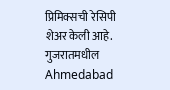प्रिमिक्सची रेसिपी शेअर केली आहे.
गुजरातमधील Ahmedabad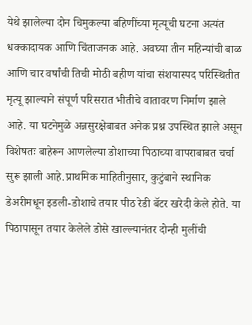येथे झालेल्या दोन चिमुकल्या बहिणींच्या मृत्यूची घटना अत्यंत धक्कादायक आणि चिंताजनक आहे. अवघ्या तीन महिन्यांची बाळ आणि चार वर्षांची तिची मोठी बहीण यांचा संशयास्पद परिस्थितीत मृत्यू झाल्याने संपूर्ण परिसरात भीतीचे वातावरण निर्माण झाले आहे. या घटनेमुळे अन्नसुरक्षेबाबत अनेक प्रश्न उपस्थित झाले असून विशेषतः बाहेरून आणलेल्या डोशाच्या पिठाच्या वापराबाबत चर्चा सुरू झाली आहे.प्राथमिक माहितीनुसार, कुटुंबाने स्थानिक डेअरीमधून इडली-डोशाचे तयार पीठ रेडी बॅटर खरेदी केले होते. या पिठापासून तयार केलेले डोसे खाल्ल्यानंतर दोन्ही मुलींची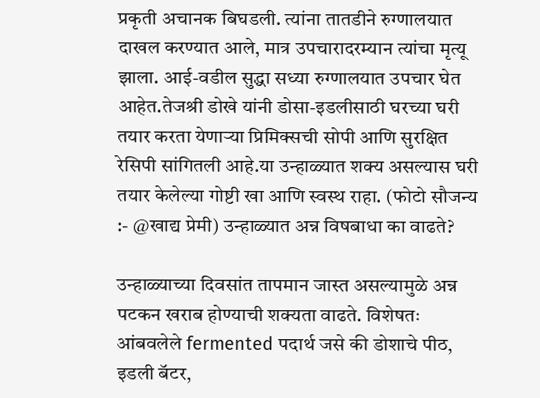प्रकृती अचानक बिघडली. त्यांना तातडीने रुग्णालयात दाखल करण्यात आले, मात्र उपचारादरम्यान त्यांचा मृत्यू झाला. आई-वडील सुद्धा सध्या रुग्णालयात उपचार घेत आहेत.तेजश्री डोखे यांनी डोसा-इडलीसाठी घरच्या घरी तयार करता येणाऱ्या प्रिमिक्सची सोपी आणि सुरक्षित रेसिपी सांगितली आहे.या उन्हाळ्यात शक्य असल्यास घरी तयार केलेल्या गोष्टी खा आणि स्वस्थ राहा. (फोटो सौजन्य :- @खाद्य प्रेमी) उन्हाळ्यात अन्न विषबाधा का वाढते?

उन्हाळ्याच्या दिवसांत तापमान जास्त असल्यामुळे अन्न पटकन खराब होण्याची शक्यता वाढते. विशेषतः आंबवलेले fermented पदार्थ जसे की डोशाचे पीठ, इडली बॅटर,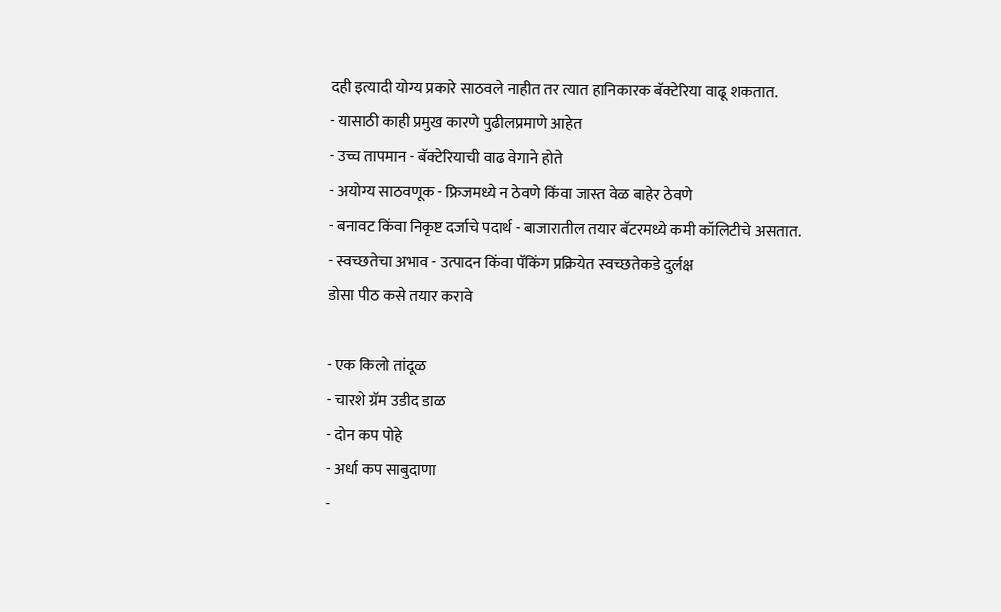दही इत्यादी योग्य प्रकारे साठवले नाहीत तर त्यात हानिकारक बॅक्टेरिया वाढू शकतात.
- यासाठी काही प्रमुख कारणे पुढीलप्रमाणे आहेत
- उच्च तापमान - बॅक्टेरियाची वाढ वेगाने होते
- अयोग्य साठवणूक - फ्रिजमध्ये न ठेवणे किंवा जास्त वेळ बाहेर ठेवणे
- बनावट किंवा निकृष्ट दर्जाचे पदार्थ - बाजारातील तयार बॅटरमध्ये कमी कॉलिटीचे असतात.
- स्वच्छतेचा अभाव - उत्पादन किंवा पॅकिंग प्रक्रियेत स्वच्छतेकडे दुर्लक्ष
डोसा पीठ कसे तयार करावे

- एक किलो तांदूळ
- चारशे ग्रॅम उडीद डाळ
- दोन कप पोहे
- अर्धा कप साबुदाणा
-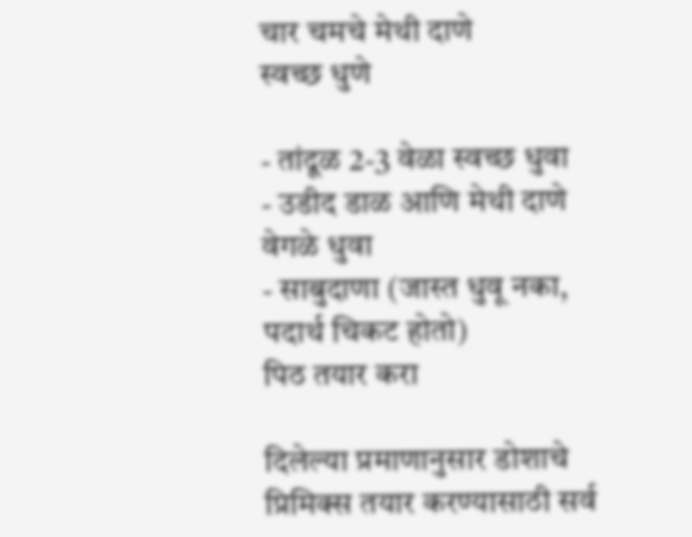चार चमचे मेथी दाणे
स्वच्छ धुणे

- तांदूळ 2-3 वेळा स्वच्छ धुवा
- उडीद डाळ आणि मेथी दाणे वेगळे धुवा
- साबुदाणा (जास्त धुवू नका, पदार्थ चिकट होतो)
पिठ तयार करा

दिलेल्या प्रमाणानुसार डोशाचे प्रिमिक्स तयार करण्यासाठी सर्व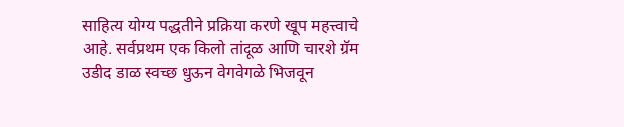साहित्य योग्य पद्धतीने प्रक्रिया करणे खूप महत्त्वाचे आहे. सर्वप्रथम एक किलो तांदूळ आणि चारशे ग्रॅम उडीद डाळ स्वच्छ धुऊन वेगवेगळे भिजवून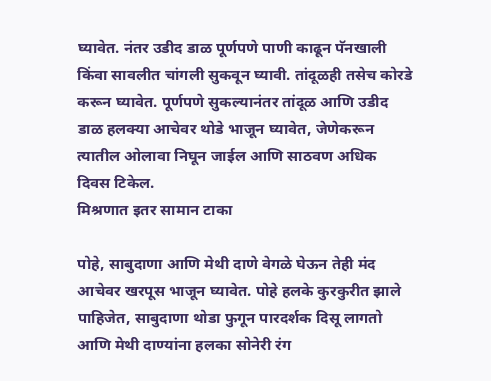घ्यावेत. नंतर उडीद डाळ पूर्णपणे पाणी काढून पॅनखाली किंवा सावलीत चांगली सुकवून घ्यावी. तांदूळही तसेच कोरडे करून घ्यावेत. पूर्णपणे सुकल्यानंतर तांदूळ आणि उडीद डाळ हलक्या आचेवर थोडे भाजून घ्यावेत, जेणेकरून त्यातील ओलावा निघून जाईल आणि साठवण अधिक दिवस टिकेल.
मिश्रणात इतर सामान टाका

पोहे, साबुदाणा आणि मेथी दाणे वेगळे घेऊन तेही मंद आचेवर खरपूस भाजून घ्यावेत. पोहे हलके कुरकुरीत झाले पाहिजेत, साबुदाणा थोडा फुगून पारदर्शक दिसू लागतो आणि मेथी दाण्यांना हलका सोनेरी रंग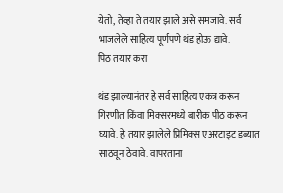येतो, तेव्हा ते तयार झाले असे समजावे. सर्व भाजलेले साहित्य पूर्णपणे थंड होऊ द्यावे.
पिठ तयार करा

थंड झाल्यानंतर हे सर्व साहित्य एकत्र करून गिरणीत किंवा मिक्सरमध्ये बारीक पीठ करून घ्यावे. हे तयार झालेले प्रिमिक्स एअरटाइट डब्यात साठवून ठेवावे. वापरताना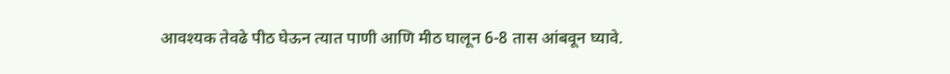आवश्यक तेवढे पीठ घेऊन त्यात पाणी आणि मीठ घालून 6-8 तास आंबवून घ्यावे.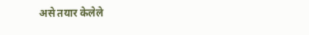असे तयार केलेले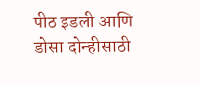पीठ इडली आणि डोसा दोन्हीसाठी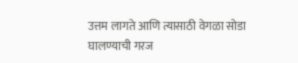उत्तम लागते आणि त्यासाठी वेगळा सोडा घालण्याची गरज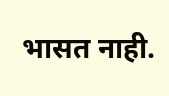भासत नाही.